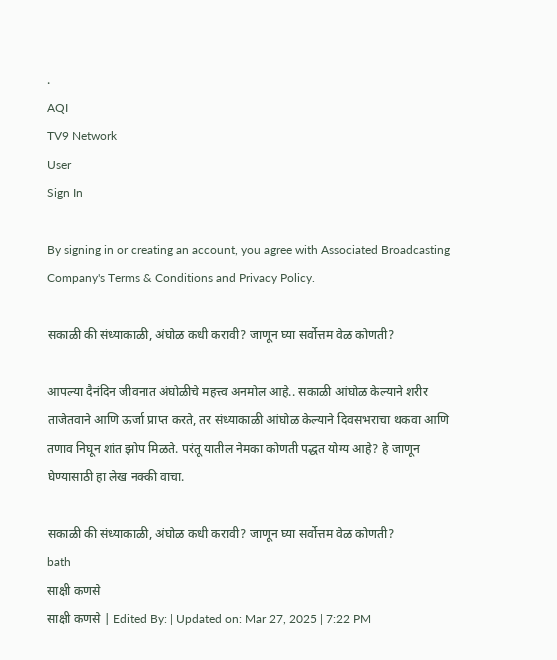.
AQI
TV9 Network
User
Sign In

By signing in or creating an account, you agree with Associated Broadcasting Company's Terms & Conditions and Privacy Policy.

सकाळी की संध्याकाळी, अंघोळ कधी करावी? जाणून घ्या सर्वोत्तम वेळ कोणती?

आपल्या दैनंदिन जीवनात अंघोळीचे महत्त्व अनमोल आहे.. सकाळी आंघोळ केल्याने शरीर ताजेतवाने आणि ऊर्जा प्राप्त करते, तर संध्याकाळी आंघोळ केल्याने दिवसभराचा थकवा आणि तणाव निघून शांत झोप मिळते. परंतू यातील नेमका कोणती पद्धत योग्य आहे? हे जाणून घेण्यासाठी हा लेख नक्की वाचा.

सकाळी की संध्याकाळी, अंघोळ कधी करावी? जाणून घ्या सर्वोत्तम वेळ कोणती?
bath
साक्षी कणसे
साक्षी कणसे | Edited By: | Updated on: Mar 27, 2025 | 7:22 PM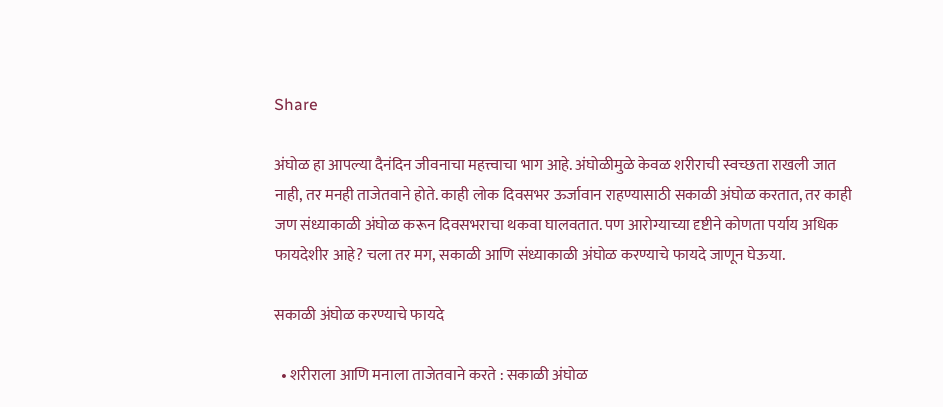Share

अंघोळ हा आपल्या दैनंदिन जीवनाचा महत्त्वाचा भाग आहे. अंघोळीमुळे केवळ शरीराची स्वच्छता राखली जात नाही, तर मनही ताजेतवाने होते. काही लोक दिवसभर ऊर्जावान राहण्यासाठी सकाळी अंघोळ करतात, तर काही जण संध्याकाळी अंघोळ करून दिवसभराचा थकवा घालवतात. पण आरोग्याच्या दृष्टीने कोणता पर्याय अधिक फायदेशीर आहे? चला तर मग, सकाळी आणि संध्याकाळी अंघोळ करण्याचे फायदे जाणून घेऊया.

सकाळी अंघोळ करण्याचे फायदे

  • शरीराला आणि मनाला ताजेतवाने करते : सकाळी अंघोळ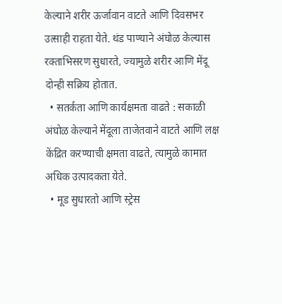केल्याने शरीर ऊर्जावान वाटते आणि दिवसभर उत्साही राहता येते. थंड पाण्याने अंघोळ केल्यास रक्ताभिसरण सुधारते, ज्यामुळे शरीर आणि मेंदू दोन्ही सक्रिय होतात.
  • सतर्कता आणि कार्यक्षमता वाढते : सकाळी अंघोळ केल्याने मेंदूला ताजेतवाने वाटते आणि लक्ष केंद्रित करण्याची क्षमता वाढते, त्यामुळे कामात अधिक उत्पादकता येते.
  • मूड सुधारतो आणि स्ट्रेस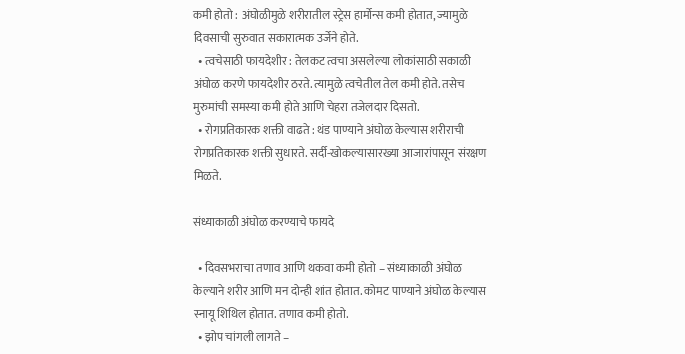कमी होतो : अंघोळीमुळे शरीरातील स्ट्रेस हार्मोन्स कमी होतात, ज्यामुळे दिवसाची सुरुवात सकारात्मक उर्जेने होते.
  • त्वचेसाठी फायदेशीर : तेलकट त्वचा असलेल्या लोकांसाठी सकाळी अंघोळ करणे फायदेशीर ठरते. त्यामुळे त्वचेतील तेल कमी होते. तसेच मुरुमांची समस्या कमी होते आणि चेहरा तजेलदार दिसतो.
  • रोगप्रतिकारक शक्ती वाढते : थंड पाण्याने अंघोळ केल्यास शरीराची रोगप्रतिकारक शक्ती सुधारते. सर्दी-खोकल्यासारख्या आजारांपासून संरक्षण मिळते.

संध्याकाळी अंघोळ करण्याचे फायदे

  • दिवसभराचा तणाव आणि थकवा कमी होतो – संध्याकाळी अंघोळ केल्याने शरीर आणि मन दोन्ही शांत होतात. कोमट पाण्याने अंघोळ केल्यास स्नायू शिथिल होतात. तणाव कमी होतो.
  • झोप चांगली लागते –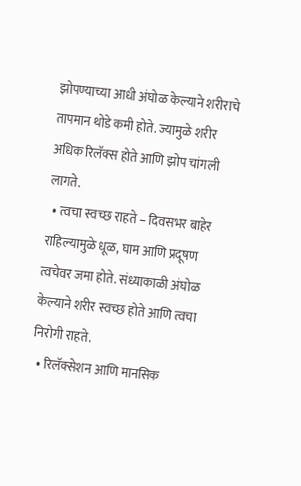झोपण्याच्या आधी अंघोळ केल्याने शरीराचे तापमान थोडे कमी होते. ज्यामुळे शरीर अधिक रिलॅक्स होते आणि झोप चांगली लागते.
  • त्वचा स्वच्छ राहते – दिवसभर बाहेर राहिल्यामुळे धूळ, घाम आणि प्रदूषण त्वचेवर जमा होते. संध्याकाळी अंघोळ केल्याने शरीर स्वच्छ होते आणि त्वचा निरोगी राहते.
  • रिलॅक्सेशन आणि मानसिक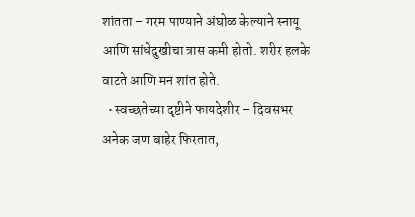शांतता – गरम पाण्याने अंघोळ केल्याने स्नायू आणि सांधेदुखीचा त्रास कमी होतो. शरीर हलके वाटते आणि मन शांत होते.
  • स्वच्छतेच्या दृष्टीने फायदेशीर – दिवसभर अनेक जण बाहेर फिरतात,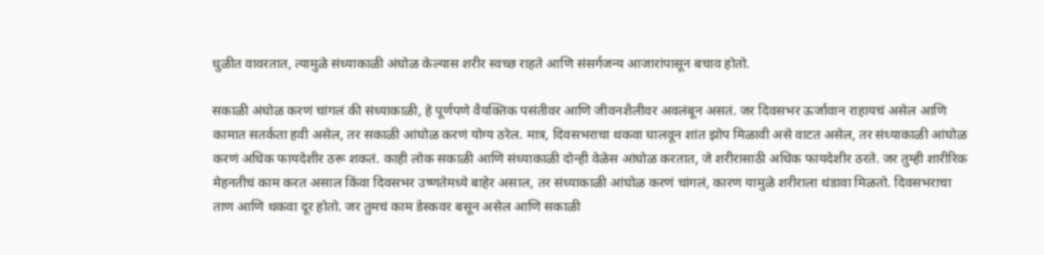धुळीत वावरतात, त्यामुळे संध्याकाळी अंघोळ केल्यास शरीर स्वच्छ राहते आणि संसर्गजन्य आजारांपासून बचाव होतो.

सकाळी अंघोळ करणं चांगलं की संध्याकाळी, हे पूर्णपणे वैयक्तिक पसंतीवर आणि जीवनशैलीवर अवलंबून असतं. जर दिवसभर ऊर्जावान राहायचं असेल आणि कामात सतर्कता हवी असेल, तर सकाळी आंघोळ करणं योग्य ठरेल. मात्र, दिवसभराचा थकवा घालवून शांत झोप मिळावी असे वाटत असेल, तर संध्याकाळी आंघोळ करणं अधिक फायदेशीर ठरू शकतं. काही लोक सकाळी आणि संध्याकाळी दोन्ही वेळेस आंघोळ करतात, जे शरीरासाठी अधिक फायदेशीर ठरते. जर तुम्ही शारीरिक मेहनतीचं काम करत असाल किंवा दिवसभर उष्णतेमध्ये बाहेर असाल, तर संध्याकाळी आंघोळ करणं चांगलं, कारण यामुळे शरीराला थंडावा मिळतो. दिवसभराचा ताण आणि थकवा दूर होतो. जर तुमचं काम डेस्कवर बसून असेल आणि सकाळी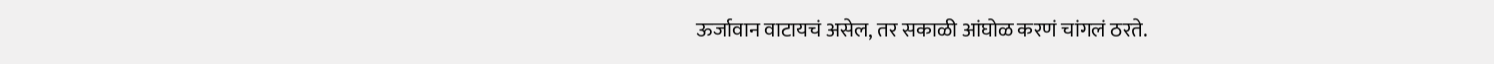ऊर्जावान वाटायचं असेल, तर सकाळी आंघोळ करणं चांगलं ठरते.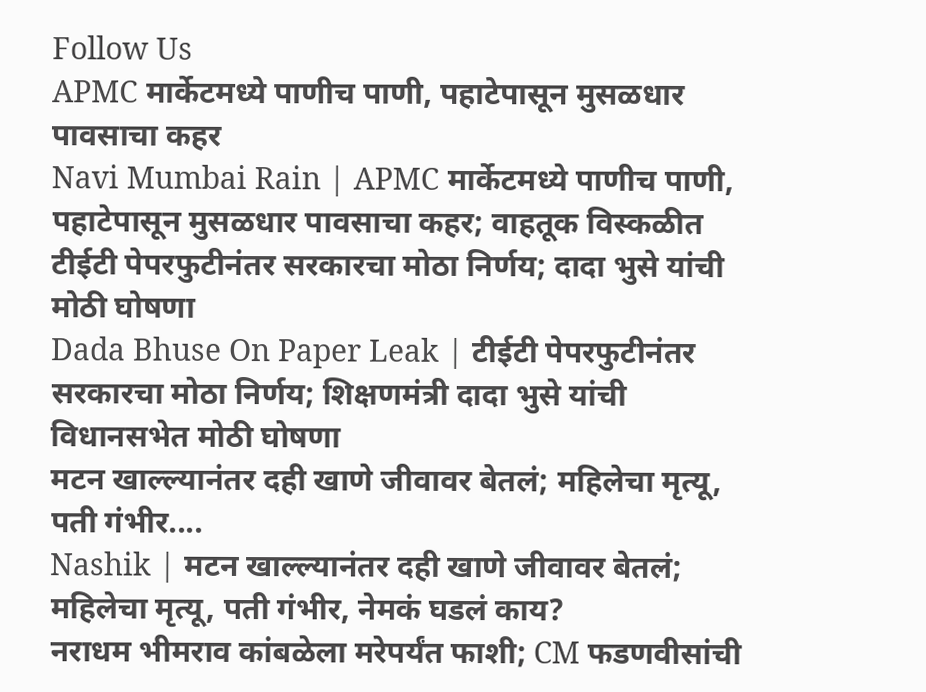Follow Us
APMC मार्केटमध्ये पाणीच पाणी, पहाटेपासून मुसळधार पावसाचा कहर
Navi Mumbai Rain | APMC मार्केटमध्ये पाणीच पाणी, पहाटेपासून मुसळधार पावसाचा कहर; वाहतूक विस्कळीत
टीईटी पेपरफुटीनंतर सरकारचा मोठा निर्णय; दादा भुसे यांची मोठी घोषणा
Dada Bhuse On Paper Leak | टीईटी पेपरफुटीनंतर सरकारचा मोठा निर्णय; शिक्षणमंत्री दादा भुसे यांची विधानसभेत मोठी घोषणा
मटन खाल्ल्यानंतर दही खाणे जीवावर बेतलं; महिलेचा मृत्यू, पती गंभीर....
Nashik | मटन खाल्ल्यानंतर दही खाणे जीवावर बेतलं; महिलेचा मृत्यू, पती गंभीर, नेमकं घडलं काय?
नराधम भीमराव कांबळेला मरेपर्यंत फाशी; CM फडणवीसांची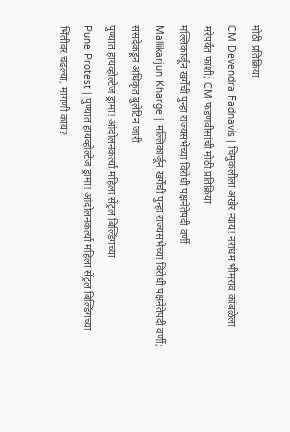मोठी प्रतिक्रिया
CM Devendra Fadnavis | चिमुकलीला अखेर न्याय! नराधम भीमराव कांबळेला मरेपर्यंत फाशी; CM फडणवीसांची मोठी प्रतिक्रिया
मल्लिकार्जून खर्गेंची पुन्हा राज्यसभेच्या विरोधी पक्षनेतेपदी वर्णी
Mallikarjun Kharge | मल्लिकार्जून खर्गेंची पुन्हा राज्यसभेच्या विरोधी पक्षनेतेपदी वर्णी; संसदेकडून अधिकृत बुलेटिन जारी
पुण्यात हायव्होल्टेज ड्रामा! आंदोलनकर्त्या महिला सेंट्रल बिल्डिंगच्या
Pune Protest | पुण्यात हायव्होल्टेज ड्रामा! आंदोलनकर्त्या महिला सेंट्रल बिल्डिंगच्या भिंतीवर चढल्या, मागणी काय?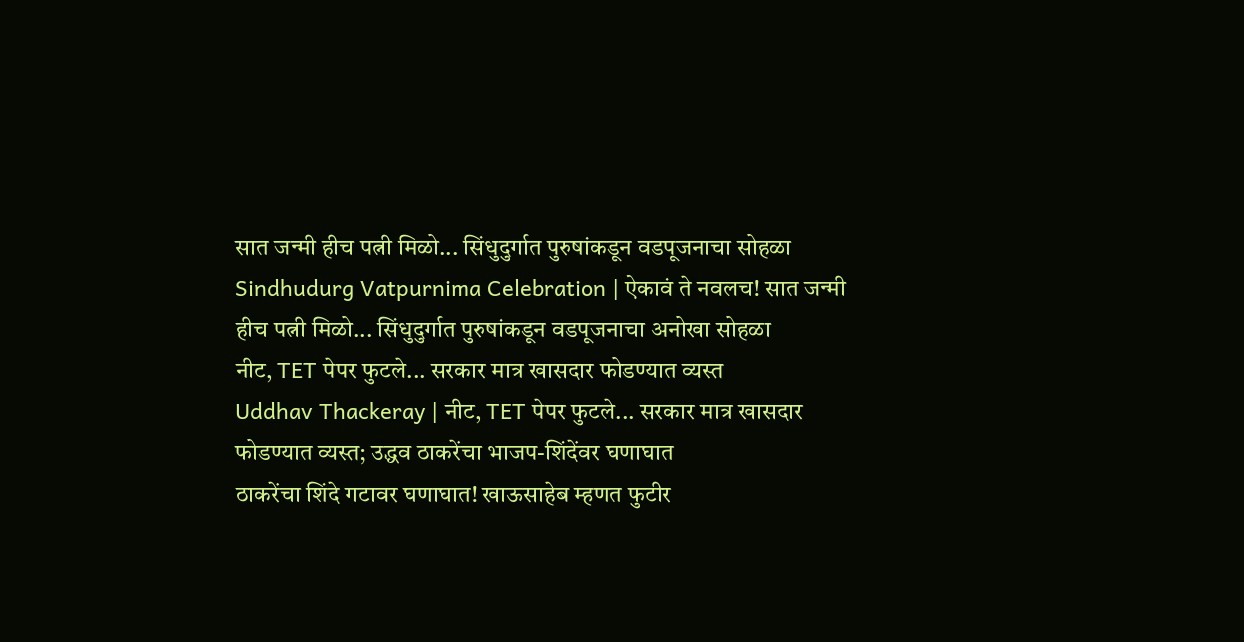सात जन्मी हीच पत्नी मिळो... सिंधुदुर्गात पुरुषांकडून वडपूजनाचा सोहळा
Sindhudurg Vatpurnima Celebration | ऐकावं ते नवलच! सात जन्मी हीच पत्नी मिळो... सिंधुदुर्गात पुरुषांकडून वडपूजनाचा अनोखा सोहळा
नीट, TET पेपर फुटले... सरकार मात्र खासदार फोडण्यात व्यस्त
Uddhav Thackeray | नीट, TET पेपर फुटले... सरकार मात्र खासदार फोडण्यात व्यस्त; उद्धव ठाकरेंचा भाजप-शिंदेंवर घणाघात
ठाकरेंचा शिंदे गटावर घणाघात! खाऊसाहेब म्हणत फुटीर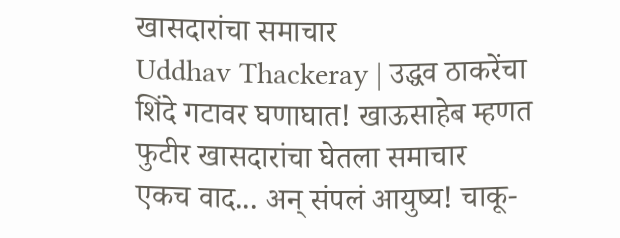खासदारांचा समाचार
Uddhav Thackeray | उद्धव ठाकरेंचा शिंदे गटावर घणाघात! खाऊसाहेब म्हणत फुटीर खासदारांचा घेतला समाचार
एकच वाद... अन् संपलं आयुष्य! चाकू-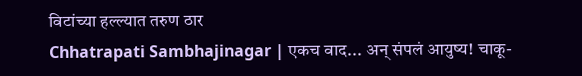विटांच्या हल्ल्यात तरुण ठार
Chhatrapati Sambhajinagar | एकच वाद... अन् संपलं आयुष्य! चाकू-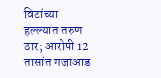विटांच्या हल्ल्यात तरुण ठार; आरोपी 12 तासांत गजाआड